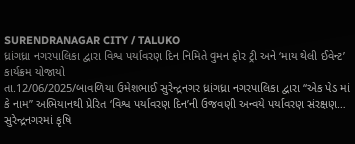SURENDRANAGAR CITY / TALUKO
ધ્રાંગધ્રા નગરપાલિકા દ્વારા વિશ્વ પર્યાવરણ દિન નિમિતે વુમન ફોર ટ્રી અને ‘માય થેલી ઈવેન્ટ’ કાર્યક્રમ યોજાયો
તા.12/06/2025/બાવળિયા ઉમેશભાઈ સુરેન્દ્રનગર ધ્રાંગધ્રા નગરપાલિકા દ્વારા “એક પેડ માં કે નામ” અભિયાનથી પ્રેરિત ‘વિશ્વ પર્યાવરણ દિન’ની ઉજવણી અન્વયે પર્યાવરણ સંરક્ષણ…
સુરેન્દ્રનગરમાં કૃષિ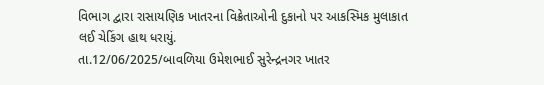વિભાગ દ્વારા રાસાયણિક ખાતરના વિક્રેતાઓની દુકાનો પર આકસ્મિક મુલાકાત લઈ ચેકિંગ હાથ ધરાયું.
તા.12/06/2025/બાવળિયા ઉમેશભાઈ સુરેન્દ્રનગર ખાતર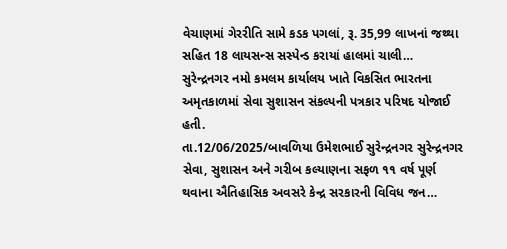વેચાણમાં ગેરરીતિ સામે કડક પગલાં, રૂ. 35,99 લાખનાં જથ્થા સહિત 18 લાયસન્સ સસ્પેન્ડ કરાયાં હાલમાં ચાલી…
સુરેન્દ્રનગર નમો કમલમ કાર્યાલય ખાતે વિકસિત ભારતના અમૃતકાળમાં સેવા સુશાસન સંકલ્પની પત્રકાર પરિષદ યોજાઈ હતી.
તા.12/06/2025/બાવળિયા ઉમેશભાઈ સુરેન્દ્રનગર સુરેન્દ્રનગર સેવા, સુશાસન અને ગરીબ કલ્યાણના સફળ ૧૧ વર્ષ પૂર્ણ થવાના ઐતિહાસિક અવસરે કેન્દ્ર સરકારની વિવિધ જન…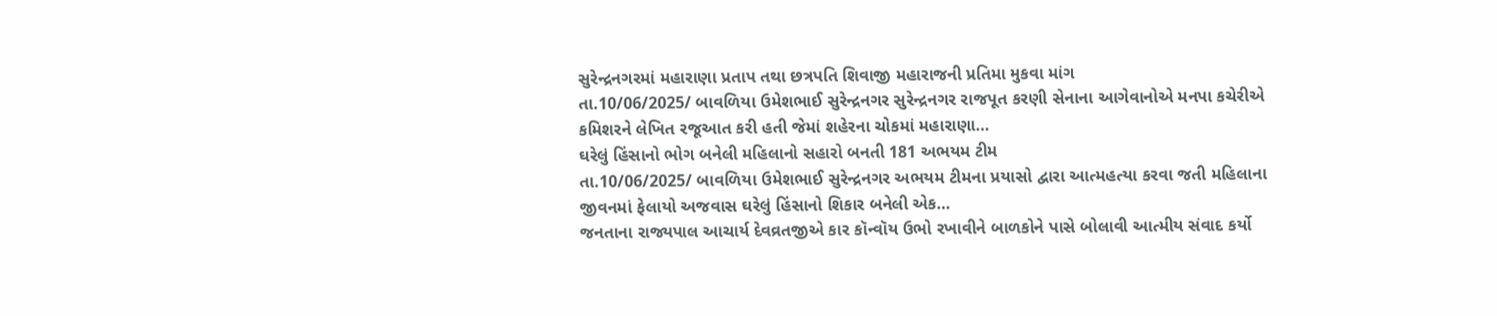સુરેન્દ્રનગરમાં મહારાણા પ્રતાપ તથા છત્રપતિ શિવાજી મહારાજની પ્રતિમા મુકવા માંગ
તા.10/06/2025/ બાવળિયા ઉમેશભાઈ સુરેન્દ્રનગર સુરેન્દ્રનગર રાજપૂત કરણી સેનાના આગેવાનોએ મનપા કચેરીએ કમિશરને લેખિત રજૂઆત કરી હતી જેમાં શહેરના ચોકમાં મહારાણા…
ઘરેલું હિંસાનો ભોગ બનેલી મહિલાનો સહારો બનતી 181 અભયમ ટીમ
તા.10/06/2025/ બાવળિયા ઉમેશભાઈ સુરેન્દ્રનગર અભયમ ટીમના પ્રયાસો દ્વારા આત્મહત્યા કરવા જતી મહિલાના જીવનમાં ફેલાયો અજવાસ ઘરેલું હિંસાનો શિકાર બનેલી એક…
જનતાના રાજ્યપાલ આચાર્ય દેવવ્રતજીએ કાર કૉન્વૉય ઉભો રખાવીને બાળકોને પાસે બોલાવી આત્મીય સંવાદ કર્યો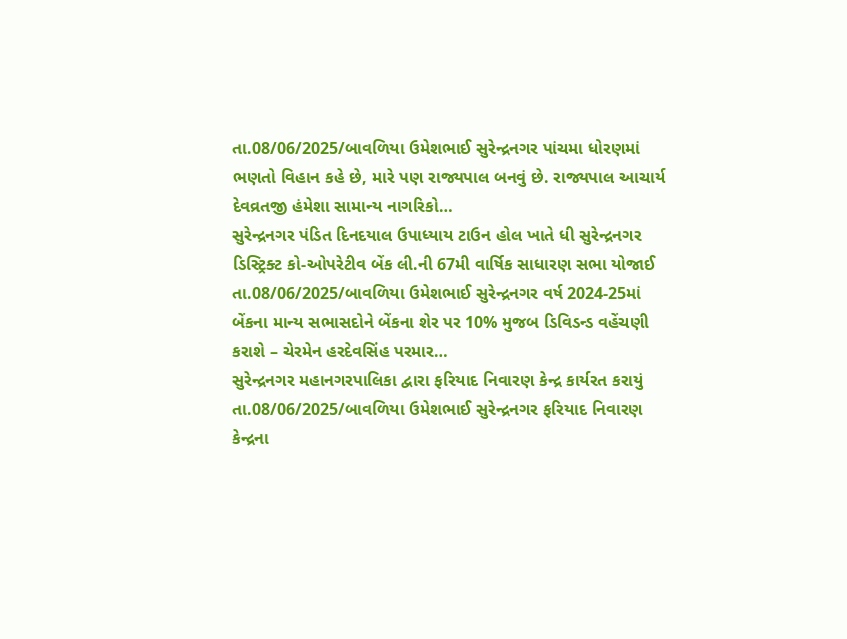તા.08/06/2025/બાવળિયા ઉમેશભાઈ સુરેન્દ્રનગર પાંચમા ધોરણમાં ભણતો વિહાન કહે છે, મારે પણ રાજ્યપાલ બનવું છે. રાજ્યપાલ આચાર્ય દેવવ્રતજી હંમેશા સામાન્ય નાગરિકો…
સુરેન્દ્રનગર પંડિત દિનદયાલ ઉપાધ્યાય ટાઉન હોલ ખાતે ધી સુરેન્દ્રનગર ડિસ્ટ્રિક્ટ કો-ઓપરેટીવ બેંક લી.ની 67મી વાર્ષિક સાધારણ સભા યોજાઈ
તા.08/06/2025/બાવળિયા ઉમેશભાઈ સુરેન્દ્રનગર વર્ષ 2024-25માં બેંકના માન્ય સભાસદોને બેંકના શેર પર 10% મુજબ ડિવિડન્ડ વહેંચણી કરાશે – ચેરમેન હરદેવસિંહ પરમાર…
સુરેન્દ્રનગર મહાનગરપાલિકા દ્વારા ફરિયાદ નિવારણ કેન્દ્ર કાર્યરત કરાયું
તા.08/06/2025/બાવળિયા ઉમેશભાઈ સુરેન્દ્રનગર ફરિયાદ નિવારણ કેન્દ્રના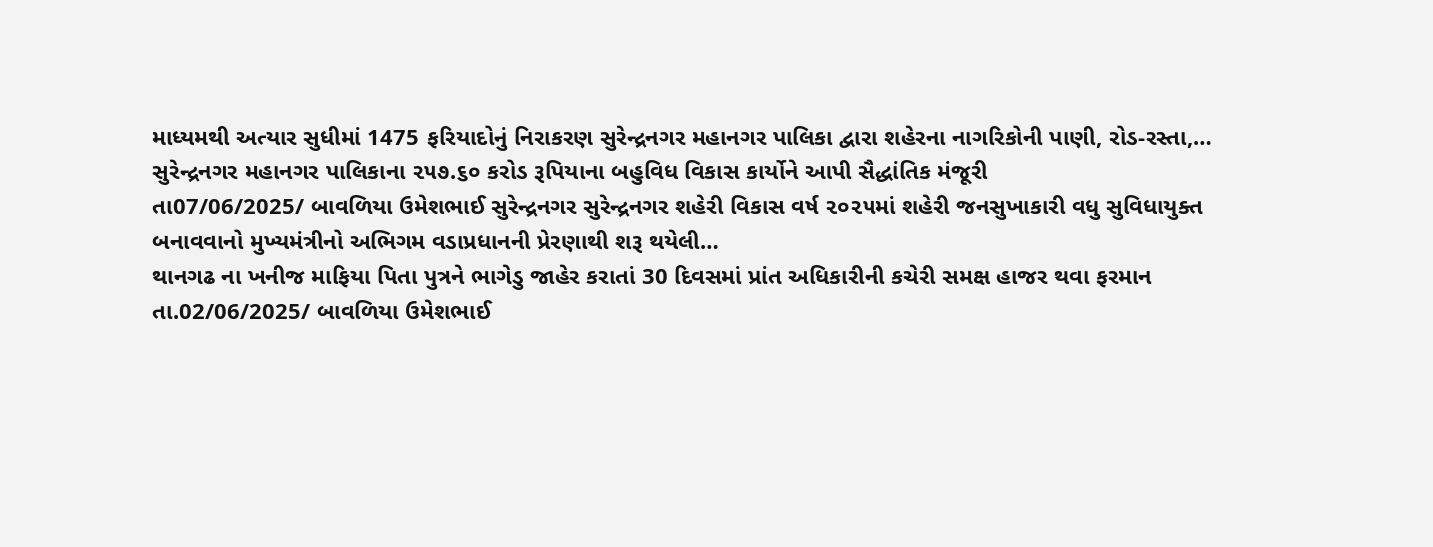માધ્યમથી અત્યાર સુધીમાં 1475 ફરિયાદોનું નિરાકરણ સુરેન્દ્રનગર મહાનગર પાલિકા દ્વારા શહેરના નાગરિકોની પાણી, રોડ-રસ્તા,…
સુરેન્દ્રનગર મહાનગર પાલિકાના ૨૫૭.૬૦ કરોડ રૂપિયાના બહુવિધ વિકાસ કાર્યોને આપી સૈદ્ધાંતિક મંજૂરી
તા07/06/2025/ બાવળિયા ઉમેશભાઈ સુરેન્દ્રનગર સુરેન્દ્રનગર શહેરી વિકાસ વર્ષ ૨૦૨૫માં શહેરી જનસુખાકારી વધુ સુવિધાયુક્ત બનાવવાનો મુખ્યમંત્રીનો અભિગમ વડાપ્રધાનની પ્રેરણાથી શરૂ થયેલી…
થાનગઢ ના ખનીજ માફિયા પિતા પુત્રને ભાગેડુ જાહેર કરાતાં 30 દિવસમાં પ્રાંત અધિકારીની કચેરી સમક્ષ હાજર થવા ફરમાન
તા.02/06/2025/ બાવળિયા ઉમેશભાઈ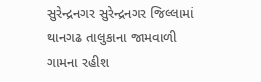સુરેન્દ્રનગર સુરેન્દ્રનગર જિલ્લામાં થાનગઢ તાલુકાના જામવાળી ગામના રહીશ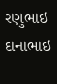રણુભાઇ દાનાભાઇ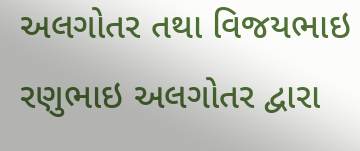અલગોતર તથા વિજયભાઇ રણુભાઇ અલગોતર દ્વારા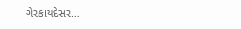ગેરકાયદેસર…